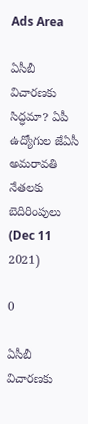Ads Area

ఏసీబీ విచారణకు సిద్ధమా? ఏపీ ఉద్యోగుల జేఏసీ అమరావతి నేతలకు బెదిరింపులు (Dec 11 2021)

0

ఏసీబీ విచారణకు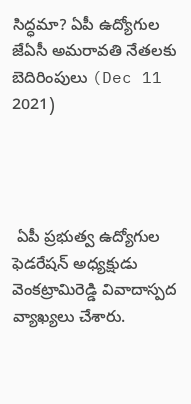సిద్ధమా? ఏపీ ఉద్యోగుల జేఏసీ అమరావతి నేతలకు బెదిరింపులు (Dec 11 2021)




 ఏపీ ప్రభుత్వ ఉద్యోగుల ఫెడరేషన్ అధ్యక్షుడు వెంకట్రామిరెడ్డి వివాదాస్పద వ్యాఖ్యలు చేశారు.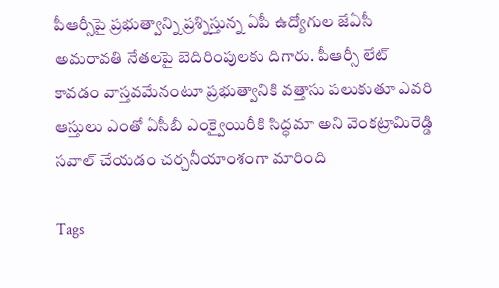పీఆర్సీపై ప్రభుత్వాన్ని ప్రశ్నిస్తున్న ఏపీ ఉద్యోగుల జేఏసీ అమరావతి నేతలపై బెదిరింపులకు దిగారు. పీఆర్సీ లేట్ కావడం వాస్తవమేనంటూ ప్రభుత్వానికి వత్తాసు పలుకుతూ ఎవరి ఆస్తులు ఎంతో ఏసీబీ ఎంక్వైయిరీకి సిద్ధమా అని వెంకట్రామిరెడ్డి సవాల్ చేయడం చర్చనీయాంశంగా మారింది

Tags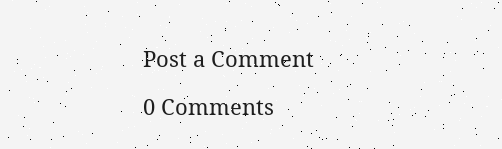Post a Comment

0 Comments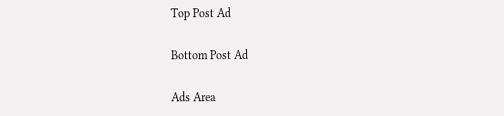Top Post Ad

Bottom Post Ad

Ads Area